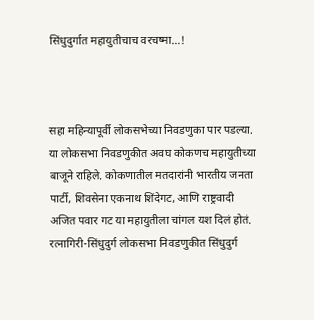सिंधुदुर्गात महायुतीचाच वरचष्मा…!



सहा महिन्यापूर्वी लोकसभेच्या निवडणुका पार पडल्या. या लोकसभा निवडणुकीत अवघ कोकणच महायुतीच्या बाजूने राहिले. कोकणातील मतदारांनी भारतीय जनता पार्टी, शिवसेना एकनाथ शिंदेगट, आणि राष्ट्रवादी अजित पवार गट या महायुतीला चांगल यश दिलं होतं. रत्नागिरी-सिंधुदुर्ग लोकसभा निवडणुकीत सिंधुदुर्ग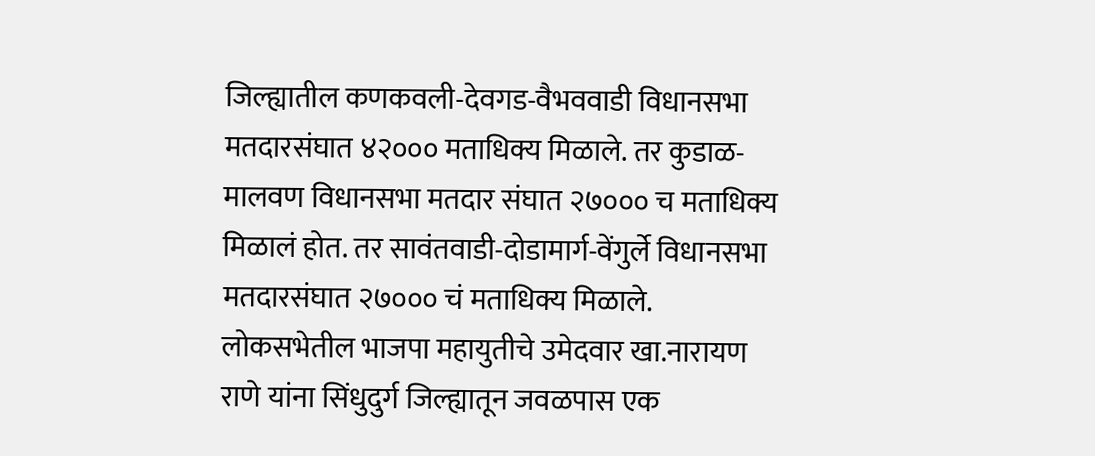जिल्ह्यातील कणकवली-देवगड-वैभववाडी विधानसभा मतदारसंघात ४२००० मताधिक्य मिळाले. तर कुडाळ-मालवण विधानसभा मतदार संघात २७००० च मताधिक्य मिळालं होत. तर सावंतवाडी-दोडामार्ग-वेंगुर्ले विधानसभा मतदारसंघात २७००० चं मताधिक्य मिळाले. लोकसभेतील भाजपा महायुतीचे उमेदवार खा.नारायण राणे यांना सिंधुदुर्ग जिल्ह्यातून जवळपास एक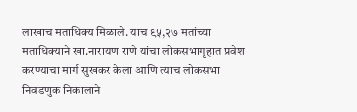लाखाच मताधिक्य मिळाले. याच ९५,२७ मतांच्या मताधिक्याने खा.नारायण राणे यांचा लोकसभागृहात प्रवेश करण्याचा मार्ग सुखकर केला आणि त्याच लोकसभा निवडणुक निकालाने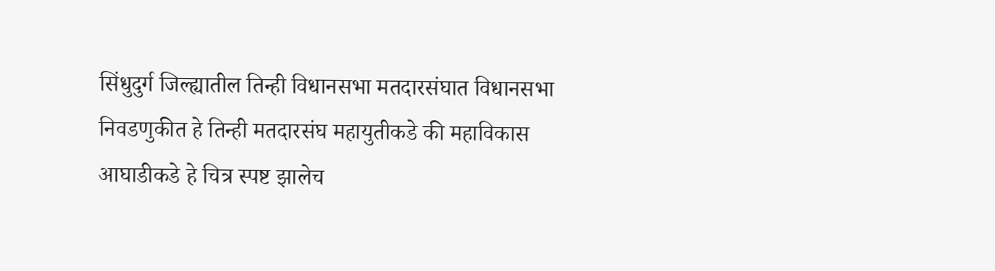सिंधुदुर्ग जिल्ह्यातील तिन्ही विधानसभा मतदारसंघात विधानसभा निवडणुकीत हे तिन्ही मतदारसंघ महायुतीकडे की महाविकास आघाडीकडे हे चित्र स्पष्ट झालेच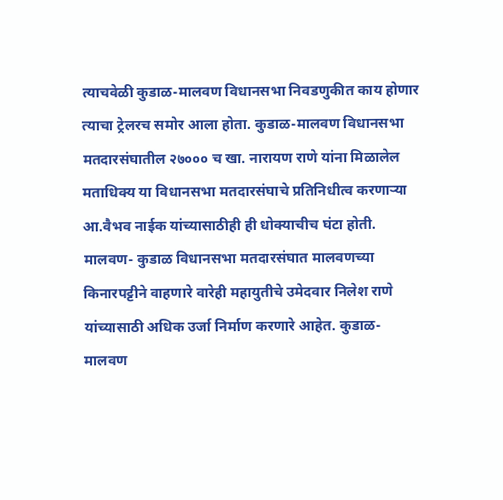त्याचवेळी कुडाळ-मालवण विधानसभा निवडणुकीत काय होणार त्याचा ट्रेलरच समोर आला होता. कुडाळ-मालवण विधानसभा मतदारसंघातील २७००० च खा. नारायण राणे यांना मिळालेल मताधिक्य या विधानसभा मतदारसंघाचे प्रतिनिधीत्व करणाऱ्या आ.वैभव नाईक यांच्यासाठीही ही धोक्याचीच घंटा होती. मालवण- कुडाळ विधानसभा मतदारसंघात मालवणच्या किनारपट्टीने वाहणारे वारेही महायुतीचे उमेदवार निलेश राणे यांच्यासाठी अधिक उर्जा निर्माण करणारे आहेत. कुडाळ-मालवण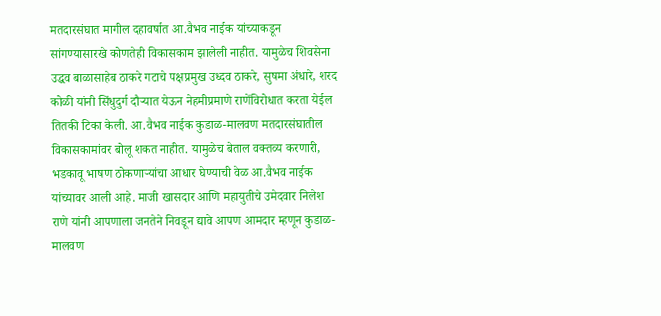मतदारसंघात मागील दहावर्षात आ.वैभव नाईक यांच्याकडून सांगण्यासारखे कोणतेही विकासकाम झालेली नाहीत. यामुळेच शिवसेना उद्धव बाळासाहेब ठाकरे गटाचे पक्षप्रमुख उध्दव ठाकरे, सुषमा अंधारे, शरद कोळी यांनी सिंधुदुर्ग दौऱ्यात येऊन नेहमीप्रमाणे राणेंविरोधात करता येईल तितकी टिका केली. आ.वैभव नाईक कुडाळ-मालवण मतदारसंघातील विकासकामांवर बोलू शकत नाहीत. यामुळेच बेताल वक्तव्य करणारी, भडकावू भाषण ठोकणाऱ्यांचा आधार घेण्याची वेळ आ.वैभव नाईक यांच्यावर आली आहे. माजी खासदार आणि महायुतीचे उमेदवार निलेश राणे यांनी आपणाला जनतेने निवडून द्यावे आपण आमदार म्हणून कुडाळ-मालवण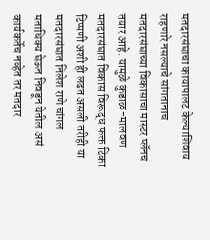मतदारसंघाचा कायापालट केल्याशिवाय राहणारे नसल्याचे सांगतानाच मतदारसंघाच्या विकासाचा मास्टर प्लॅनच तयार आहे. यामुळे कुडाळ-मालवण मतदारसंघात विकास विरूद्ध फक्त टिका टिप्पणी अशी ही लढत असली तरीही या मतदारसंघात निलेश राणे चांगल मताधिक्य घेऊन निवडून येतील असं कार्यकर्तेच नव्हेत तर मतदार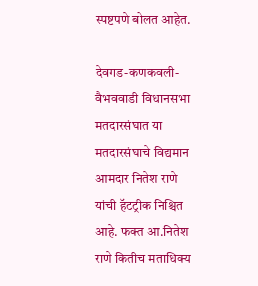स्पष्टपणे बोलत आहेत.

देवगड-कणकवली-वैभववाडी विधानसभा मतदारसंघात या मतदारसंघाचे विद्यमान आमदार नितेश राणे यांची हॅटट्रीक निश्चित आहे. फक्त आ.नितेश राणे कितीच मताधिक्य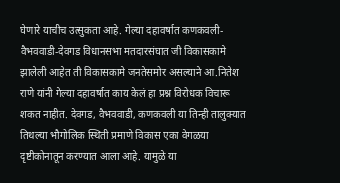घेणारे याचीच उत्सुकता आहे. गेल्या दहावर्षात कणकवली-वैभववाडी-देवगड विधानसभा मतदारसंघात जी विकासकामे झालेली आहेत ती विकासकामे जनतेसमोर असल्याने आ.नितेश राणे यांनी गेल्या दहावर्षात काय केलं हा प्रश्न विरोधक विचारू शकत नाहीत. देवगड, वैभववाडी, कणकवली या तिन्ही तालुक्यात तिथल्या भौगोलिक स्थिती प्रमाणे विकास एका वेगळया दृष्टीकोनातून करण्यात आला आहे. यामुळे या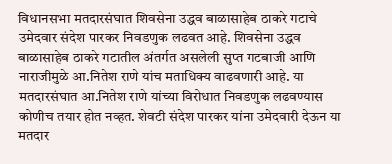विधानसभा मतदारसंघात शिवसेना उद्धव बाळासाहेब ठाकरे गटाचे उमेदवार संदेश पारकर निवडणुक लढवत आहे. शिवसेना उद्धव बाळासाहेब ठाकरे गटातील अंतर्गत असलेली सुप्त गटबाजी आणि नाराजीमुळे आ.नितेश राणे यांच मताधिक्य वाढवणारी आहे. या मतदारसंघात आ.नितेश राणे यांच्या विरोधात निवडणुक लढवण्यास कोणीच तयार होत नव्हत. शेवटी संदेश पारकर यांना उमेदवारी देऊन या मतदार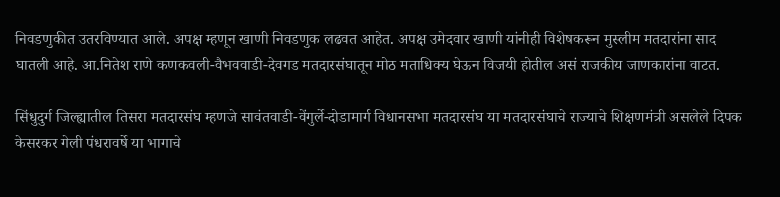निवडणुकीत उतरविण्यात आले. अपक्ष म्हणून खाणी निवडणुक लढवत आहेत. अपक्ष उमेदवार खाणी यांनीही विशेषकरून मुस्लीम मतदारांना साद घातली आहे. आ.नितेश राणे कणकवली-वैभववाडी-देवगड मतदारसंघातून मोठ मताधिक्य घेऊन विजयी होतील असं राजकीय जाणकारांना वाटत.

सिंधुदुर्ग जिल्ह्यातील तिसरा मतदारसंघ म्हणजे सावंतवाडी-वेंगुर्ले-दोडामार्ग विधानसभा मतदारसंघ या मतदारसंघाचे राज्याचे शिक्षणमंत्री असलेले दिपक केसरकर गेली पंधरावर्षे या भागाचे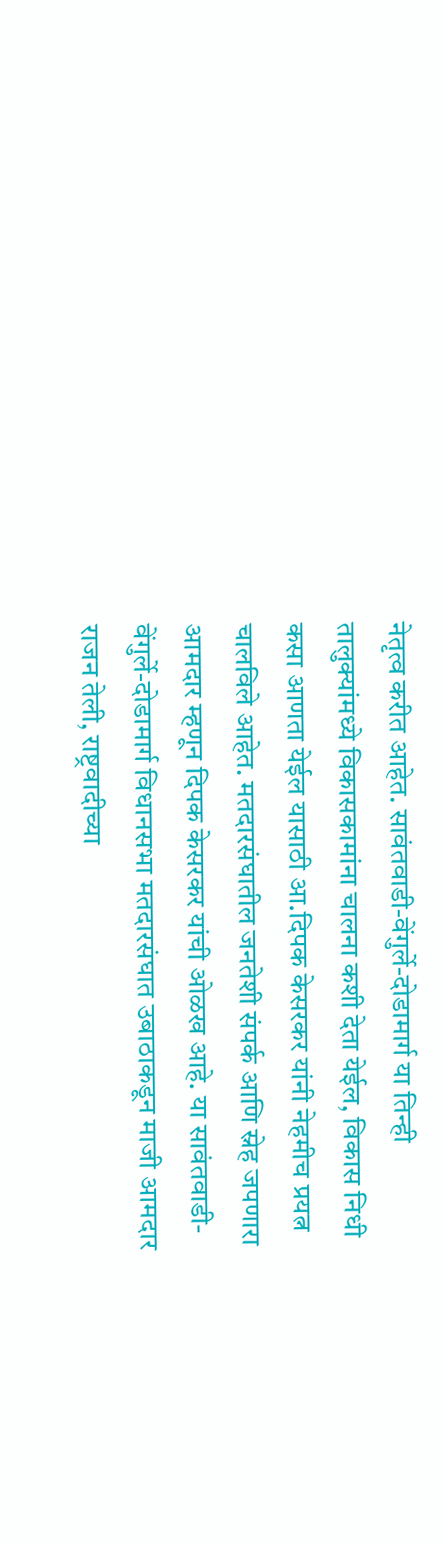नेतृत्व करीत आहेत. सावंतवाडी-वेंगुर्ले-दोडामार्ग या तिन्ही तालुक्यांमध्ये विकासकामांना चालना कशी देता येईल, विकास निधी कसा आणता येईल यासाठी आ.दिपक केसरकर यांनी नेहमीच प्रयत्न चालविले आहेत. मतदारसंघातील जनतेशी संपर्क आणि स्नेह जपणारा आमदार म्हणून दिपक केसरकर यांची ओळख आहे. या सावंतवाडी-वेंगुर्ले-दोडामार्ग विधानसभा मतदारसंघात उबाठाकडून माजी आमदार राजन तेली, राष्ट्रवादीच्या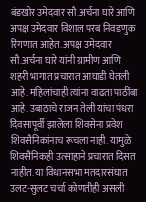बंडखोर उमेदवार सौ.अर्चना घारे आणि अपक्ष उमेदवार विशाल परब निवडणुक रिंगणात आहेत. अपक्ष उमेदवार सौ.अर्चना घारे यांनी ग्रामीण आणि शहरी भागात प्रचारात आघाडी घेतली आहे. महिलांचाही त्यांना वाढता पाठींबा आहे. उबाठाचे राजन तेली यांचा पंधरा दिवसापूर्वी झालेला शिवसेना प्रवेश शिवसैनिकांनाच रूचला नाही. यामुळे शिवसैनिकही उत्साहाने प्रचारात दिसत नाहीत. या विधानसभा मतदारसंघात उलट-सुलट चर्चा कोणतीही असली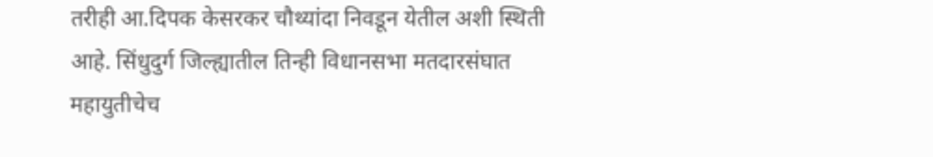तरीही आ.दिपक केसरकर चौथ्यांदा निवडून येतील अशी स्थिती आहे. सिंधुदुर्ग जिल्ह्यातील तिन्ही विधानसभा मतदारसंघात महायुतीचेच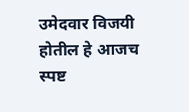उमेदवार विजयी होतील हे आजच स्पष्ट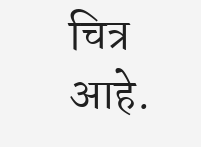चित्र आहे.